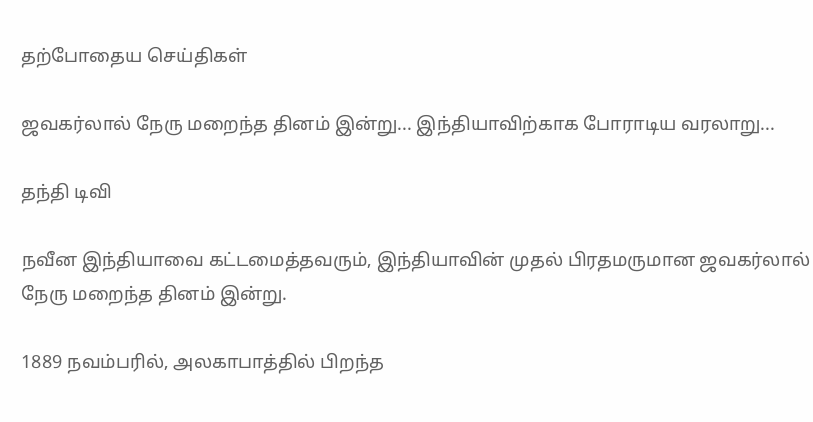தற்போதைய செய்திகள்

ஜவகர்லால் நேரு மறைந்த தினம் இன்று... இந்தியாவிற்காக போராடிய வரலாறு...

தந்தி டிவி

நவீன இந்தியாவை கட்டமைத்தவரும், இந்தியாவின் முதல் பிரதமருமான ஜவகர்லால் நேரு மறைந்த தினம் இன்று.

1889 நவம்பரில், அலகாபாத்தில் பிறந்த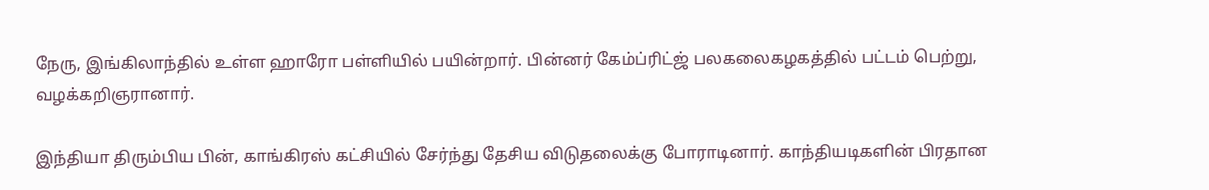நேரு, இங்கிலாந்தில் உள்ள ஹாரோ பள்ளியில் பயின்றார். பின்னர் கேம்ப்ரிட்ஜ் பலகலைகழகத்தில் பட்டம் பெற்று, வழக்கறிஞரானார்.

இந்தியா திரும்பிய பின், காங்கிரஸ் கட்சியில் சேர்ந்து தேசிய விடுதலைக்கு போராடினார். காந்தியடிகளின் பிரதான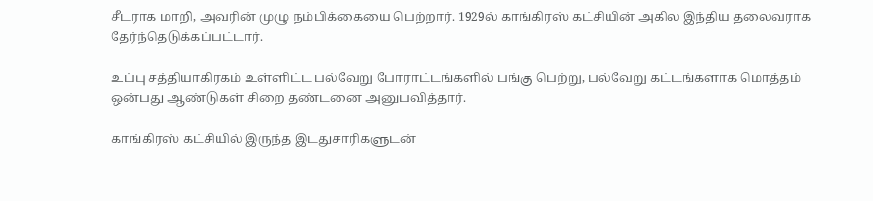சீடராக மாறி, அவரின் முழு நம்பிக்கையை பெற்றார். 1929ல் காங்கிரஸ் கட்சியின் அகில இந்திய தலைவராக தேர்ந்தெடுக்கப்பட்டார்.

உப்பு சத்தியாகிரகம் உள்ளிட்ட பல்வேறு போராட்டங்களில் பங்கு பெற்று, பல்வேறு கட்டங்களாக மொத்தம் ஒன்பது ஆண்டுகள் சிறை தண்டனை அனுபவித்தார்.

காங்கிரஸ் கட்சியில் இருந்த இடதுசாரிகளுடன்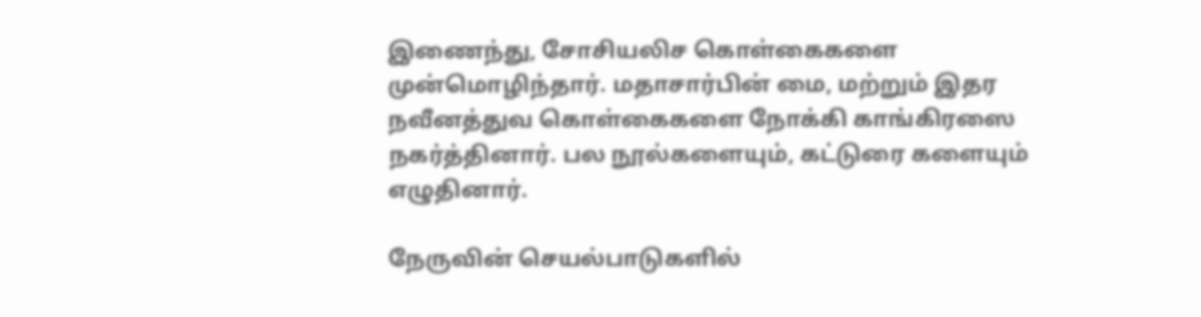இணைந்து, சோசியலிச கொள்கைகளை முன்மொழிந்தார். மதாசார்பின் மை, மற்றும் இதர நவீனத்துவ கொள்கைகளை நோக்கி காங்கிரஸை நகர்த்தினார். பல நூல்களையும், கட்டுரை களையும் எழுதினார்.

நேருவின் செயல்பாடுகளில்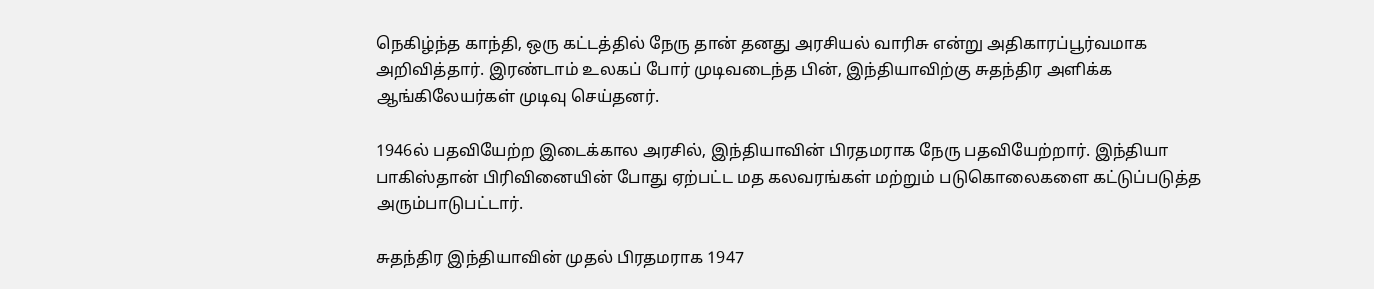நெகிழ்ந்த காந்தி, ஒரு கட்டத்தில் நேரு தான் தனது அரசியல் வாரிசு என்று அதிகாரப்பூர்வமாக அறிவித்தார். இரண்டாம் உலகப் போர் முடிவடைந்த பின், இந்தியாவிற்கு சுதந்திர அளிக்க ஆங்கிலேயர்கள் முடிவு செய்தனர்.

1946ல் பதவியேற்ற இடைக்கால அரசில், இந்தியாவின் பிரதமராக நேரு பதவியேற்றார். இந்தியா பாகிஸ்தான் பிரிவினையின் போது ஏற்பட்ட மத கலவரங்கள் மற்றும் படுகொலைகளை கட்டுப்படுத்த அரும்பாடுபட்டார்.

சுதந்திர இந்தியாவின் முதல் பிரதமராக 1947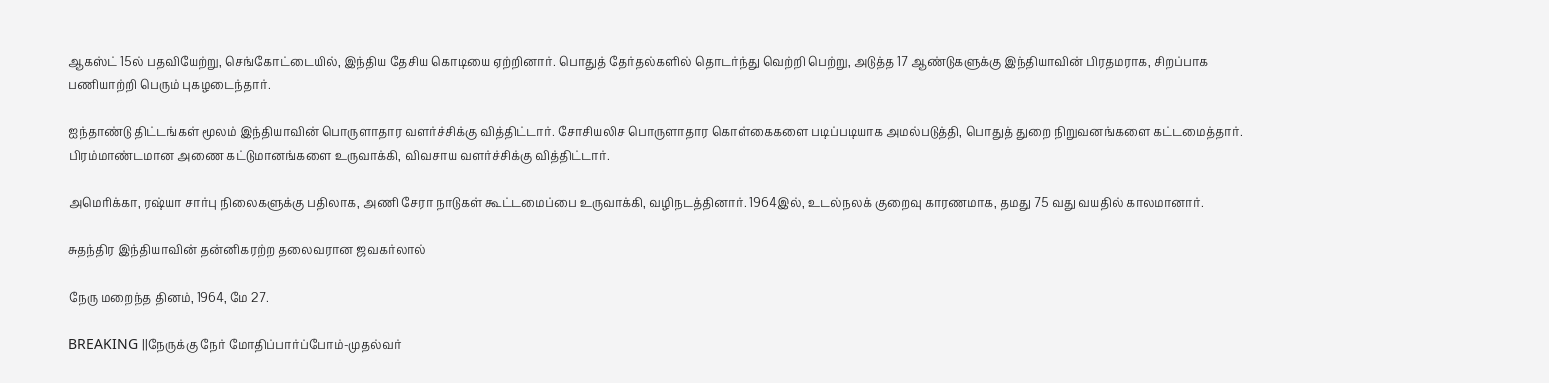ஆகஸ்ட் 15ல் பதவியேற்று, செங்கோட்டையில், இந்திய தேசிய கொடியை ஏற்றினார். பொதுத் தேர்தல்களில் தொடர்ந்து வெற்றி பெற்று, அடுத்த 17 ஆண்டுகளுக்கு இந்தியாவின் பிரதமராக, சிறப்பாக பணியாற்றி பெரும் புகழடைந்தார்.

ஐந்தாண்டு திட்டங்கள் மூலம் இந்தியாவின் பொருளாதார வளர்ச்சிக்கு வித்திட்டார். சோசியலிச பொருளாதார கொள்கைகளை படிப்படியாக அமல்படுத்தி, பொதுத் துறை நிறுவனங்களை கட்டமைத்தார். பிரம்மாண்டமான அணை கட்டுமானங்களை உருவாக்கி, விவசாய வளர்ச்சிக்கு வித்திட்டார்.

அமெரிக்கா, ரஷ்யா சார்பு நிலைகளுக்கு பதிலாக, அணி சேரா நாடுகள் கூட்டமைப்பை உருவாக்கி, வழிநடத்தினார். 1964இல், உடல்நலக் குறைவு காரணமாக, தமது 75 வது வயதில் காலமானார்.

சுதந்திர இந்தியாவின் தன்னிகரற்ற தலைவரான ஜவகர்லால்

நேரு மறைந்த தினம், 1964, மே 27.

BREAKING ||நேருக்கு நேர் மோதிப்பார்ப்போம்-முதல்வர்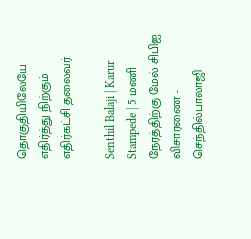தொகுதியிலேயே எதிர்த்து நிற்கும் எதிர்கட்சி தலைவர்

Senthil Balaji | Karur Stampede | 5 மணி நேரத்திற்கு மேல் சிபிஐ விசாரணை - செந்தில்பாலாஜி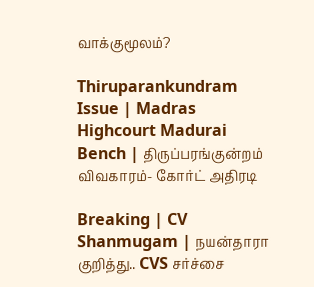வாக்குமூலம்?

Thiruparankundram Issue | Madras Highcourt Madurai Bench | திருப்பரங்குன்றம் விவகாரம்- கோர்ட் அதிரடி

Breaking | CV Shanmugam | நயன்தாரா குறித்து.. CVS சர்ச்சை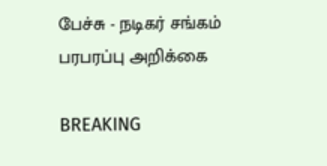பேச்சு - நடிகர் சங்கம் பரபரப்பு அறிக்கை

BREAKING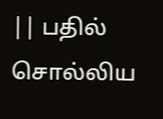|| பதில் சொல்லிய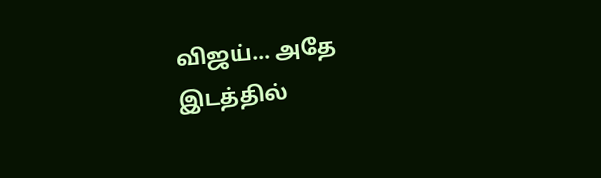விஜய்... அதே இடத்தில்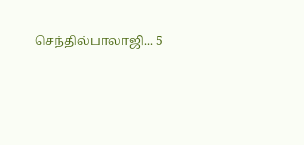செந்தில்பாலாஜி... 5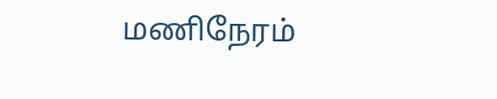மணிநேரம்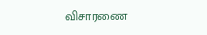விசாரணை